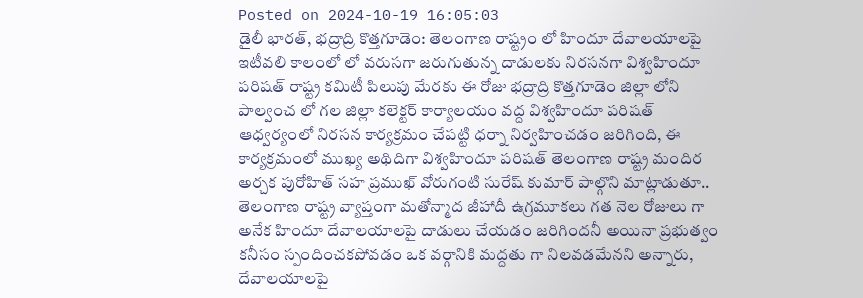Posted on 2024-10-19 16:05:03
డైలీ భారత్, భద్రాద్రి కొత్తగూడెం: తెలంగాణ రాష్ట్రం లో హిందూ దేవాలయాలపై ఇటీవలి కాలంలో లో వరుసగా జరుగుతున్న దాడులకు నిరసనగా విశ్వహిందూ పరిషత్ రాష్ట్ర కమిటీ పిలుపు మేరకు ఈ రోజు భద్రాద్రి కొత్తగూడెం జిల్లా లోని పాల్వంచ లో గల జిల్లా కలెక్టర్ కార్యాలయం వద్ద విశ్వహిందూ పరిషత్ ఆధ్వర్యంలో నిరసన కార్యక్రమం చేపట్టి ధర్నా నిర్వహించడం జరిగింది, ఈ కార్యక్రమంలో ముఖ్య అథిదిగా విశ్వహిందూ పరిషత్ తెలంగాణ రాష్ట్ర మందిర అర్చక పురోహిత్ సహ ప్రముఖ్ వోరుగంటి సురేష్ కుమార్ పాల్గొని మాట్లాడుతూ.. తెలంగాణ రాష్ట్ర వ్యాప్తంగా మతోన్మాద జీహాదీ ఉగ్రమూకలు గత నెల రోజులు గా అనేక హిందూ దేవాలయాలపై దాడులు చేయడం జరిగిందనీ అయినా ప్రభుత్వం కనీసం స్పందించకపోవడం ఒక వర్గానికి మద్దతు గా నిలవడమేనని అన్నారు, దేవాలయాలపై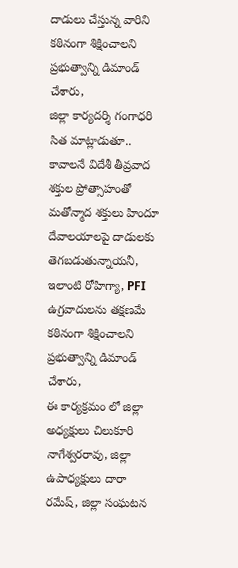దాడులు చేస్తున్న వారిని కఠినంగా శిక్షించాలని ప్రభుత్వాన్ని డిమాండ్ చేశారు,
జిల్లా కార్యదర్శి గంగాధరి సిత మాట్లాడుతూ..
కావాలనే విదేశీ తీవ్రవాద శక్తుల ప్రోత్సాహంతో మతోన్మాద శక్తులు హిందూ దేవాలయాలపై దాడులకు తెగబడుతున్నాయనీ, ఇలాంటి రోహిగ్యా, PFI ఉగ్రవాదులను తక్షణమే కఠినంగా శిక్షించాలని ప్రభుత్వాన్ని డిమాండ్ చేశారు,
ఈ కార్యక్రమం లో జిల్లా అధ్యక్షులు చిలుకూరి నాగేశ్వరరావు, జిల్లా ఉపాధ్యక్షులు దారా రమేష్, జిల్లా సంఘటన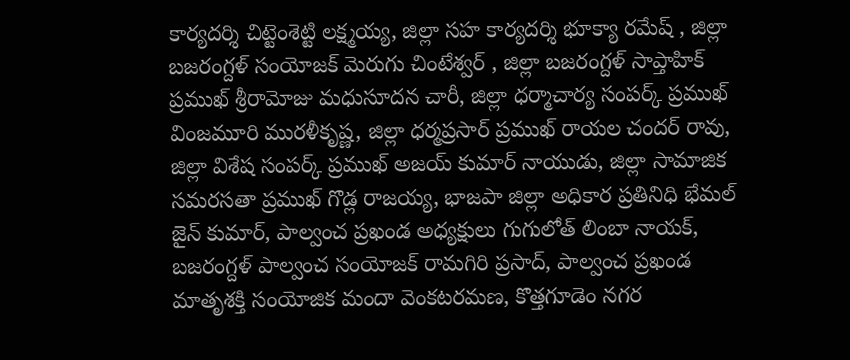కార్యదర్శి చిట్టెంశెట్టి లక్ష్మయ్య, జిల్లా సహ కార్యదర్శి భూక్యా రమేష్ , జిల్లా బజరంగ్దళ్ సంయోజక్ మెరుగు చింటేశ్వర్ , జిల్లా బజరంగ్దళ్ సాప్తాహిక్ ప్రముఖ్ శ్రీరామోజు మధుసూదన చారీ, జిల్లా ధర్మాచార్య సంపర్క్ ప్రముఖ్ వింజమూరి మురళీకృష్ణ, జిల్లా ధర్మప్రసార్ ప్రముఖ్ రాయల చందర్ రావు, జిల్లా విశేష సంపర్క్ ప్రముఖ్ అజయ్ కుమార్ నాయుడు, జిల్లా సామాజిక సమరసతా ప్రముఖ్ గొడ్ల రాజయ్య, భాజపా జిల్లా అధికార ప్రతినిధి భేమల్ జైన్ కుమార్, పాల్వంచ ప్రఖండ అధ్యక్షులు గుగులోత్ లింబా నాయక్, బజరంగ్దళ్ పాల్వంచ సంయోజక్ రామగిరి ప్రసాద్, పాల్వంచ ప్రఖండ మాతృశక్తి సంయోజిక మందా వెంకటరమణ, కొత్తగూడెం నగర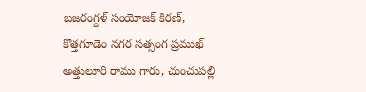బజరంగ్దళ్ సంయోజక్ కిరణ్, కొత్తగూడెం నగర సత్సంగ ప్రముఖ్ అత్తులూరి రాము గారు, చుంచుపల్లి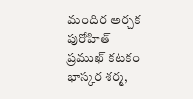మందిర అర్చక పురోహిత్ ప్రముఖ్ కటకం భాస్కర శర్మ,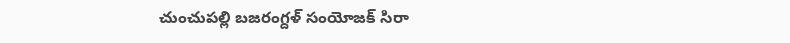చుంచుపల్లి బజరంగ్దళ్ సంయోజక్ సిరా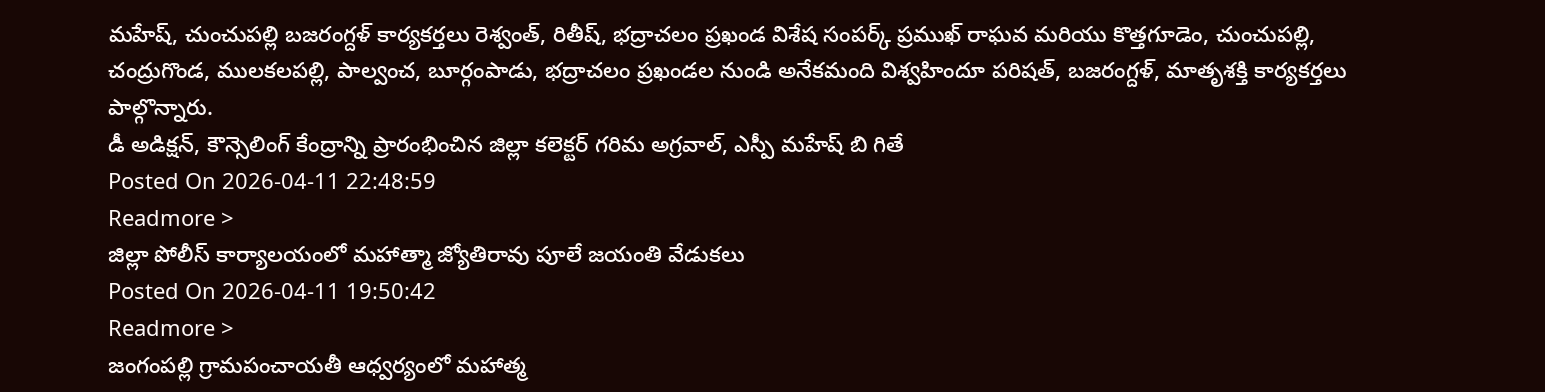మహేష్, చుంచుపల్లి బజరంగ్దళ్ కార్యకర్తలు రెశ్వంత్, రితీష్, భద్రాచలం ప్రఖండ విశేష సంపర్క్ ప్రముఖ్ రాఘవ మరియు కొత్తగూడెం, చుంచుపల్లి, చంద్రుగొండ, ములకలపల్లి, పాల్వంచ, బూర్గంపాడు, భద్రాచలం ప్రఖండల నుండి అనేకమంది విశ్వహిందూ పరిషత్, బజరంగ్దళ్, మాతృశక్తి కార్యకర్తలు పాల్గొన్నారు.
డీ అడిక్షన్, కౌన్సెలింగ్ కేంద్రాన్ని ప్రారంభించిన జిల్లా కలెక్టర్ గరిమ అగ్రవాల్, ఎస్పీ మహేష్ బి గితే
Posted On 2026-04-11 22:48:59
Readmore >
జిల్లా పోలీస్ కార్యాలయంలో మహాత్మా జ్యోతిరావు పూలే జయంతి వేడుకలు
Posted On 2026-04-11 19:50:42
Readmore >
జంగంపల్లి గ్రామపంచాయతీ ఆధ్వర్యంలో మహాత్మ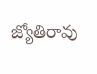జ్యోతిరావు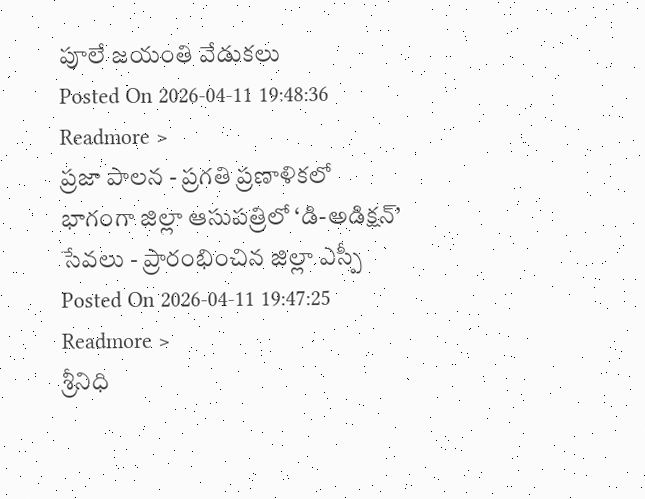పూలే జయంతి వేడుకలు
Posted On 2026-04-11 19:48:36
Readmore >
ప్రజా పాలన - ప్రగతి ప్రణాళికలో భాగంగా జిల్లా ఆసుపత్రిలో ‘డి-అడిక్షన్’ సేవలు - ప్రారంభించిన జిల్లా ఎస్పీ
Posted On 2026-04-11 19:47:25
Readmore >
శ్రీనిధి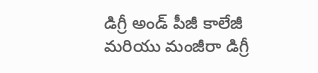డిగ్రీ అండ్ పీజీ కాలేజీ మరియు మంజీరా డిగ్రీ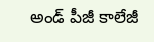అండ్ పీజీ కాలేజీ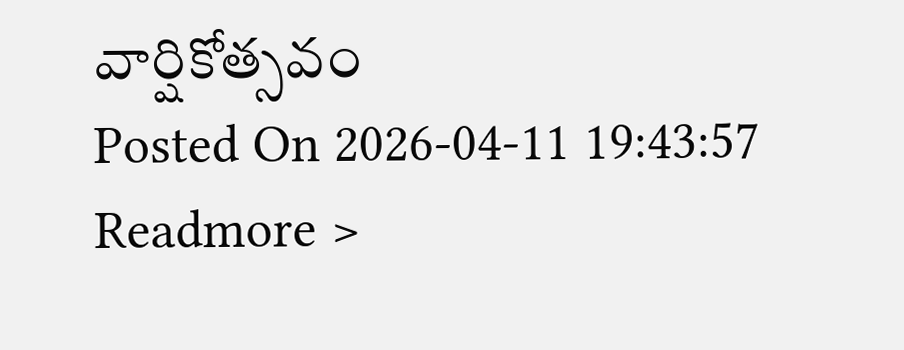వార్షికోత్సవం
Posted On 2026-04-11 19:43:57
Readmore >